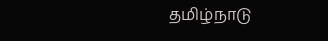தமிழ்நாடு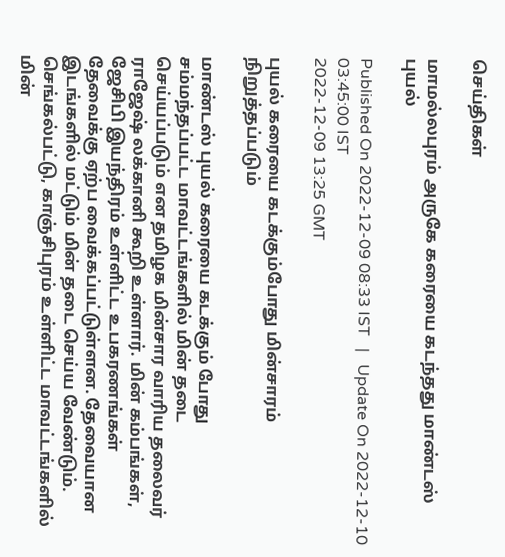செய்திகள்

மாமல்லபுரம் அருகே கரையை கடந்தது மாண்டஸ் புயல்

Published On 2022-12-09 08:33 IST   |   Update On 2022-12-10 03:45:00 IST
2022-12-09 13:25 GMT

புயல் கரையை கடக்கும்போது மின்சாரம் நிறுத்தப்படும்

மாண்டஸ் புயல் கரையை கடக்கும் போது சம்மந்தப்பட்ட மாவட்டங்களில் மின் தடை செய்யப்படும் என தமிழக மின்சார வாரிய தலைவர் ராஜேஷ் லக்கானி கூறி உள்ளார். மின் கம்பங்கள், ஜேசிபி இயந்திரம் உள்ளிட்ட உபகரணங்கள் தேவைக்கு ஏற்ப வைக்கப்பட்டுள்ளன. தேவையான இடங்களில் மட்டும் மின் தடை செய்ய வேண்டும். செங்கல்பட்டு, காஞ்சிபுரம் உள்ளிட்ட மாவட்டங்களில் மின்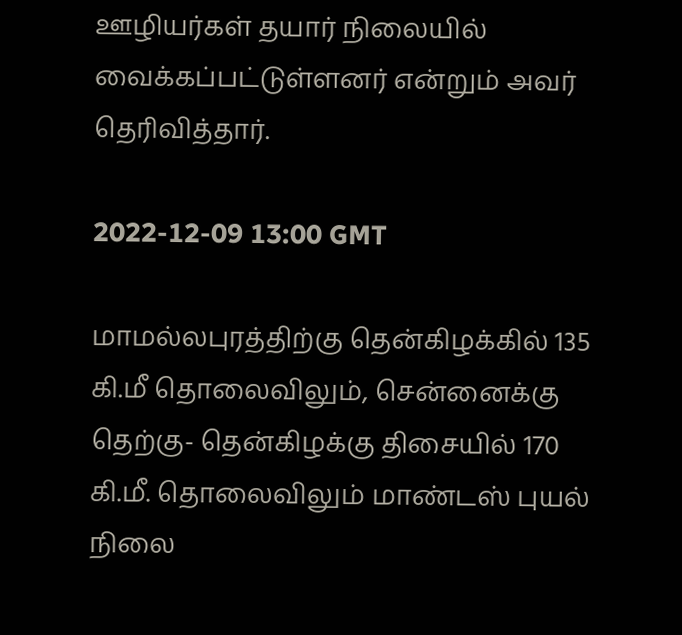ஊழியர்கள் தயார் நிலையில் வைக்கப்பட்டுள்ளனர் என்றும் அவர் தெரிவித்தார்.

2022-12-09 13:00 GMT

மாமல்லபுரத்திற்கு தென்கிழக்கில் 135 கி.மீ தொலைவிலும், சென்னைக்கு தெற்கு- தென்கிழக்கு திசையில் 170 கி.மீ. தொலைவிலும் மாண்டஸ் புயல் நிலை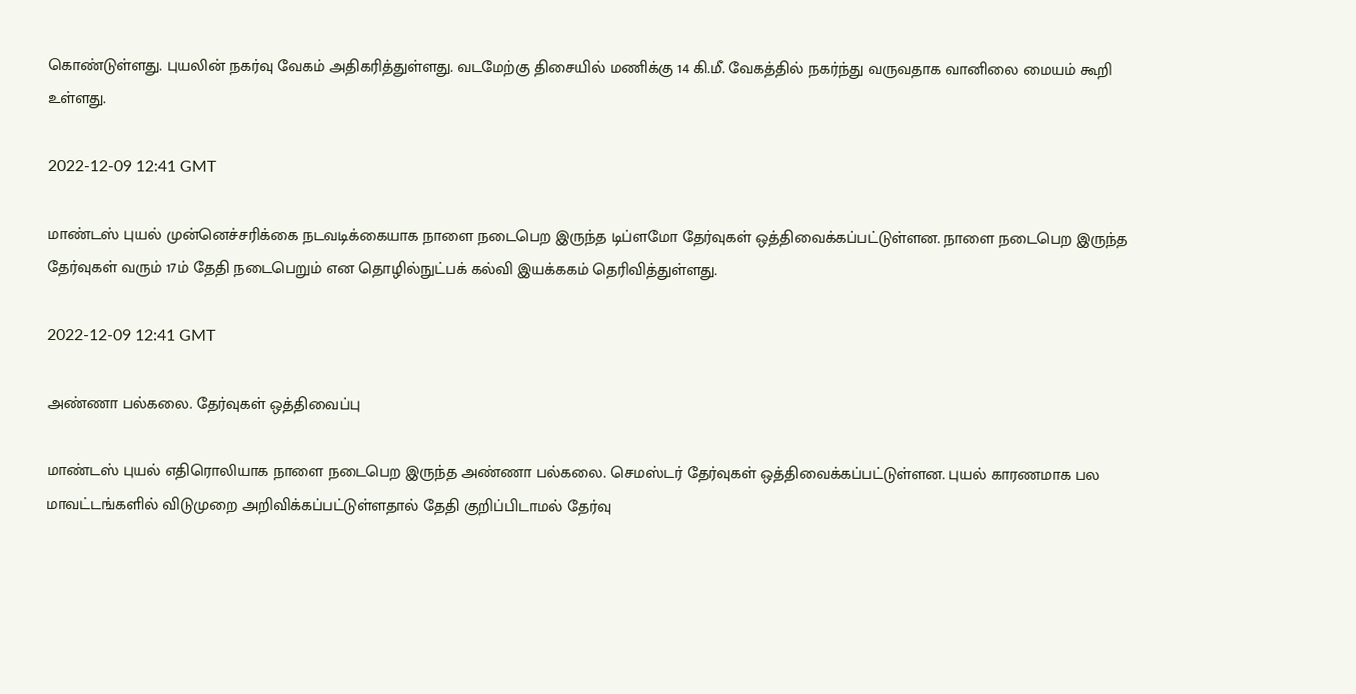கொண்டுள்ளது. புயலின் நகர்வு வேகம் அதிகரித்துள்ளது. வடமேற்கு திசையில் மணிக்கு 14 கி.மீ. வேகத்தில் நகர்ந்து வருவதாக வானிலை மையம் கூறி உள்ளது.

2022-12-09 12:41 GMT

மாண்டஸ் புயல் முன்னெச்சரிக்கை நடவடிக்கையாக நாளை நடைபெற இருந்த டிப்ளமோ தேர்வுகள் ஒத்திவைக்கப்பட்டுள்ளன. நாளை நடைபெற இருந்த தேர்வுகள் வரும் 17ம் தேதி நடைபெறும் என தொழில்நுட்பக் கல்வி இயக்ககம் தெரிவித்துள்ளது.

2022-12-09 12:41 GMT

அண்ணா பல்கலை. தேர்வுகள் ஒத்திவைப்பு

மாண்டஸ் புயல் எதிரொலியாக நாளை நடைபெற இருந்த அண்ணா பல்கலை. செமஸ்டர் தேர்வுகள் ஒத்திவைக்கப்பட்டுள்ளன. புயல் காரணமாக பல மாவட்டங்களில் விடுமுறை அறிவிக்கப்பட்டுள்ளதால் தேதி குறிப்பிடாமல் தேர்வு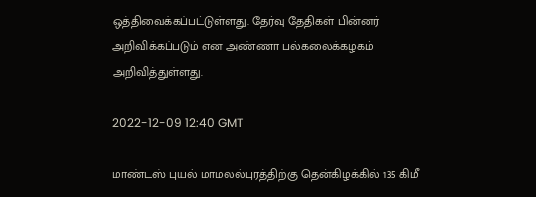ஒத்திவைக்கப்பட்டுள்ளது. தேர்வு தேதிகள் பின்னர் அறிவிக்கப்படும் என அண்ணா பல்கலைக்கழகம் அறிவித்துள்ளது.

2022-12-09 12:40 GMT

மாண்டஸ் புயல் மாமலல்புரத்திற்கு தென்கிழக்கில் 135 கிமீ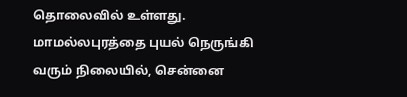தொலைவில் உள்ளது. மாமல்லபுரத்தை புயல் நெருங்கி வரும் நிலையில், சென்னை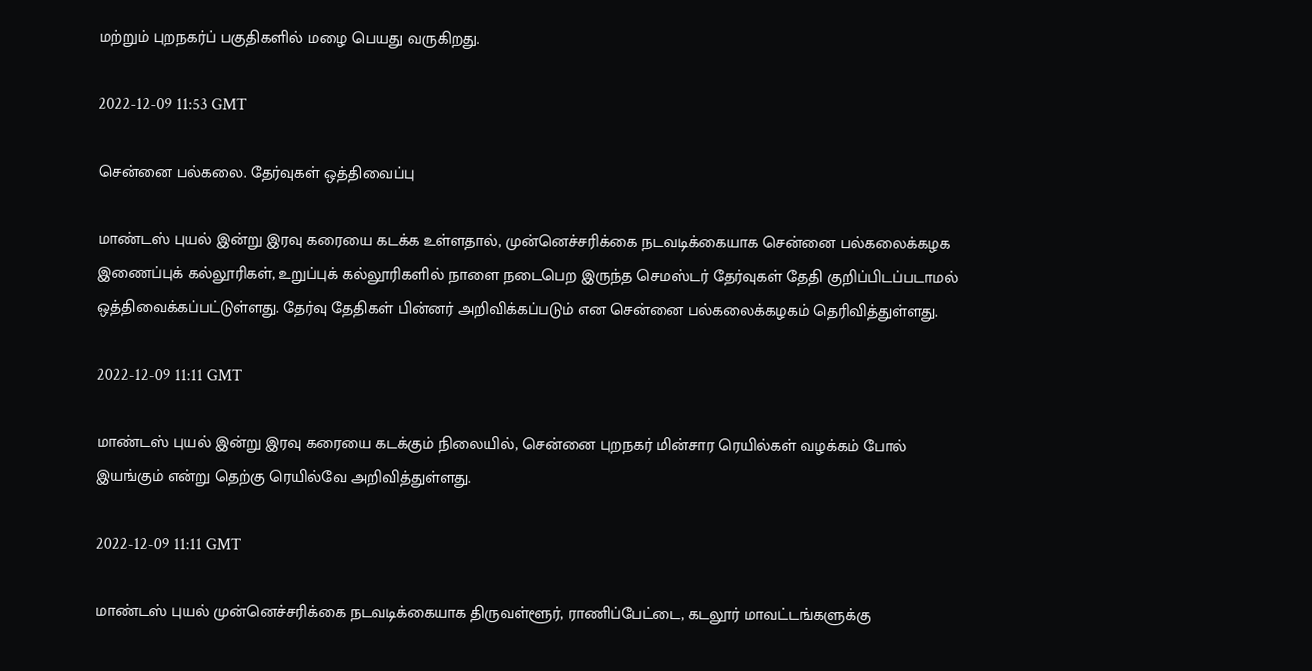மற்றும் புறநகர்ப் பகுதிகளில் மழை பெயது வருகிறது.

2022-12-09 11:53 GMT

சென்னை பல்கலை. தேர்வுகள் ஒத்திவைப்பு

மாண்டஸ் புயல் இன்று இரவு கரையை கடக்க உள்ளதால், முன்னெச்சரிக்கை நடவடிக்கையாக சென்னை பல்கலைக்கழக இணைப்புக் கல்லூரிகள், உறுப்புக் கல்லூரிகளில் நாளை நடைபெற இருந்த செமஸ்டர் தேர்வுகள் தேதி குறிப்பிடப்படாமல் ஒத்திவைக்கப்பட்டுள்ளது. தேர்வு தேதிகள் பின்னர் அறிவிக்கப்படும் என சென்னை பல்கலைக்கழகம் தெரிவித்துள்ளது.

2022-12-09 11:11 GMT

மாண்டஸ் புயல் இன்று இரவு கரையை கடக்கும் நிலையில், சென்னை புறநகர் மின்சார ரெயில்கள் வழக்கம் போல் இயங்கும் என்று தெற்கு ரெயில்வே அறிவித்துள்ளது.

2022-12-09 11:11 GMT

மாண்டஸ் புயல் முன்னெச்சரிக்கை நடவடிக்கையாக திருவள்ளூர், ராணிப்பேட்டை, கடலூர் மாவட்டங்களுக்கு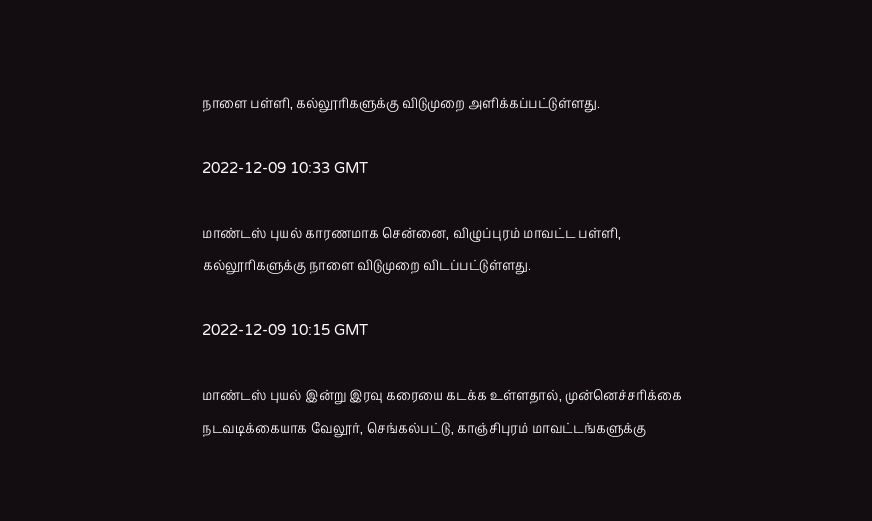நாளை பள்ளி, கல்லூரிகளுக்கு விடுமுறை அளிக்கப்பட்டுள்ளது.

2022-12-09 10:33 GMT

மாண்டஸ் புயல் காரணமாக சென்னை, விழுப்புரம் மாவட்ட பள்ளி, கல்லூரிகளுக்கு நாளை விடுமுறை விடப்பட்டுள்ளது.

2022-12-09 10:15 GMT

மாண்டஸ் புயல் இன்று இரவு கரையை கடக்க உள்ளதால், முன்னெச்சரிக்கை நடவடிக்கையாக வேலூர், செங்கல்பட்டு, காஞ்சிபுரம் மாவட்டங்களுக்கு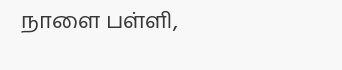நாளை பள்ளி,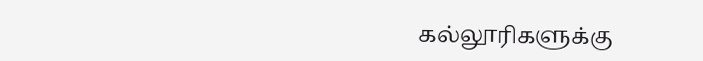கல்லூரிகளுக்கு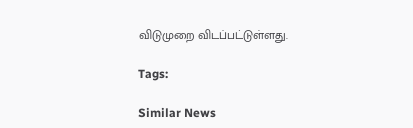விடுமுறை விடப்பட்டுள்ளது.

Tags:

Similar News